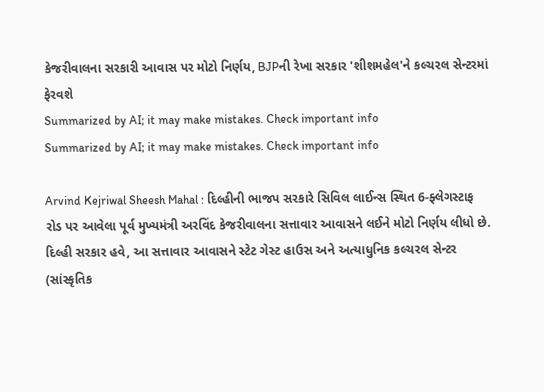કેજરીવાલના સરકારી આવાસ પર મોટો નિર્ણય, BJPની રેખા સરકાર 'શીશમહેલ'ને કલ્ચરલ સેન્ટરમાં ફેરવશે
Summarized by AI; it may make mistakes. Check important info
Summarized by AI; it may make mistakes. Check important info

Arvind Kejriwal Sheesh Mahal : દિલ્હીની ભાજપ સરકારે સિવિલ લાઈન્સ સ્થિત 6-ફ્લેગસ્ટાફ રોડ પર આવેલા પૂર્વ મુખ્યમંત્રી અરવિંદ કેજરીવાલના સત્તાવાર આવાસને લઈને મોટો નિર્ણય લીધો છે. દિલ્હી સરકાર હવે, આ સત્તાવાર આવાસને સ્ટેટ ગેસ્ટ હાઉસ અને અત્યાધુનિક કલ્ચરલ સેન્ટર (સાંસ્કૃતિક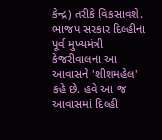કેન્દ્ર) તરીકે વિકસાવશે. ભાજપ સરકાર દિલ્હીના પૂર્વ મુખ્યમંત્રી કેજરીવાલના આ આવાસને 'શીશમહેલ' કહે છે. હવે આ જ આવાસમાં દિલ્હી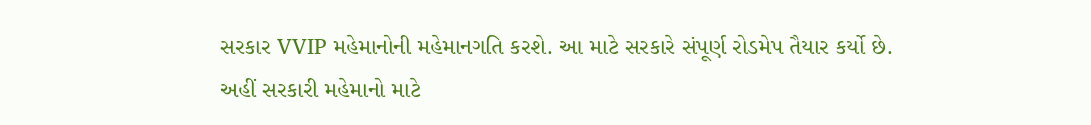સરકાર VVIP મહેમાનોની મહેમાનગતિ કરશે. આ માટે સરકારે સંપૂર્ણ રોડમેપ તૈયાર કર્યો છે.
અહીં સરકારી મહેમાનો માટે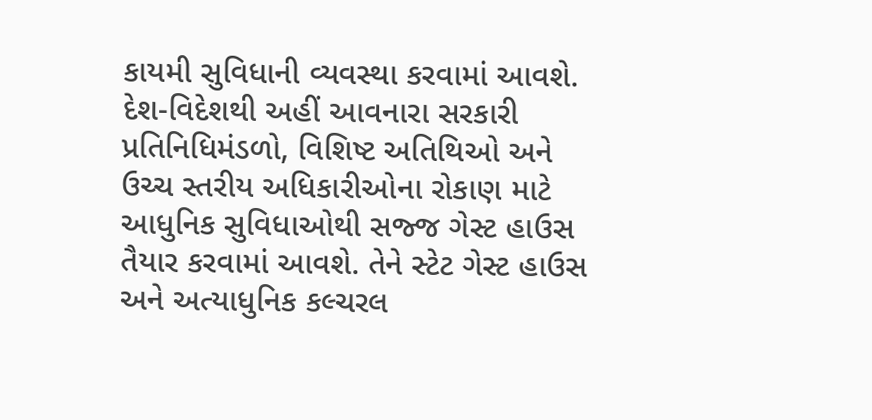કાયમી સુવિધાની વ્યવસ્થા કરવામાં આવશે. દેશ-વિદેશથી અહીં આવનારા સરકારી પ્રતિનિધિમંડળો, વિશિષ્ટ અતિથિઓ અને ઉચ્ચ સ્તરીય અધિકારીઓના રોકાણ માટે આધુનિક સુવિધાઓથી સજ્જ ગેસ્ટ હાઉસ તૈયાર કરવામાં આવશે. તેને સ્ટેટ ગેસ્ટ હાઉસ અને અત્યાધુનિક કલ્ચરલ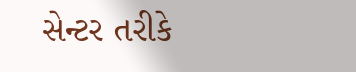સેન્ટર તરીકે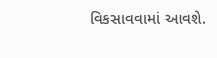વિકસાવવામાં આવશે.